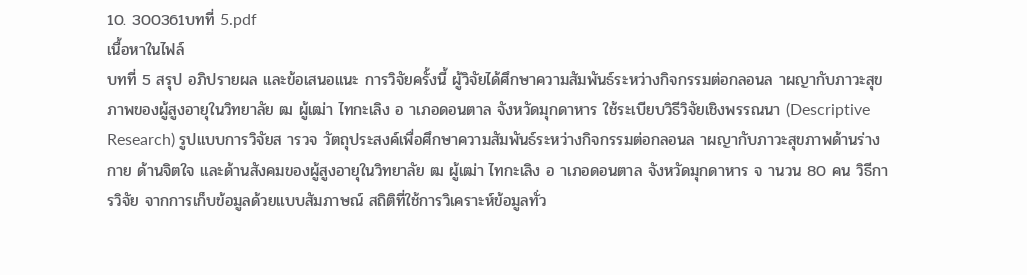10. 300361บทที่ 5.pdf
เนื้อหาในไฟล์
บทที่ 5 สรุป อภิปรายผล และข้อเสนอแนะ การวิจัยครั้งนี้ ผู้วิจัยได้ศึกษาความสัมพันธ์ระหว่างกิจกรรมต่อกลอนล าผญากับภาวะสุขภาพของผู้สูงอายุในวิทยาลัย ฒ ผู้เฒ่า ไทกะเลิง อ าเภอดอนตาล จังหวัดมุกดาหาร ใช้ระเบียบวิธีวิจัยเชิงพรรณนา (Descriptive Research) รูปแบบการวิจัยส ารวจ วัตถุประสงค์เพื่อศึกษาความสัมพันธ์ระหว่างกิจกรรมต่อกลอนล าผญากับภาวะสุขภาพด้านร่างกาย ด้านจิตใจ และด้านสังคมของผู้สูงอายุในวิทยาลัย ฒ ผู้เฒ่า ไทกะเลิง อ าเภอดอนตาล จังหวัดมุกดาหาร จ านวน 80 คน วิธีการวิจัย จากการเก็บข้อมูลด้วยแบบสัมภาษณ์ สถิติที่ใช้การวิเคราะห์ข้อมูลทั่ว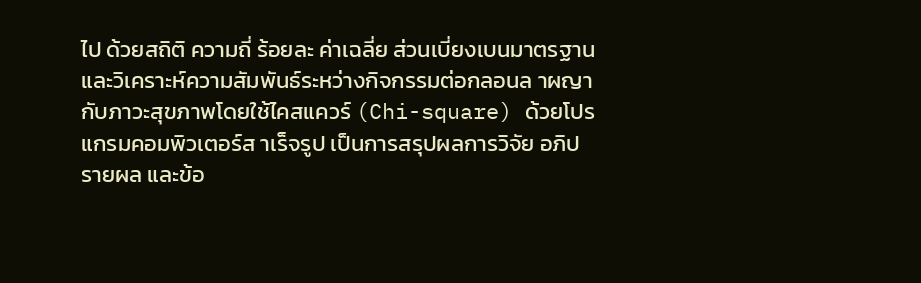ไป ด้วยสถิติ ความถี่ ร้อยละ ค่าเฉลี่ย ส่วนเบี่ยงเบนมาตรฐาน และวิเคราะห์ความสัมพันธ์ระหว่างกิจกรรมต่อกลอนล าผญากับภาวะสุขภาพโดยใช้ไคสแควร์ (Chi-square) ด้วยโปรแกรมคอมพิวเตอร์ส าเร็จรูป เป็นการสรุปผลการวิจัย อภิปรายผล และข้อ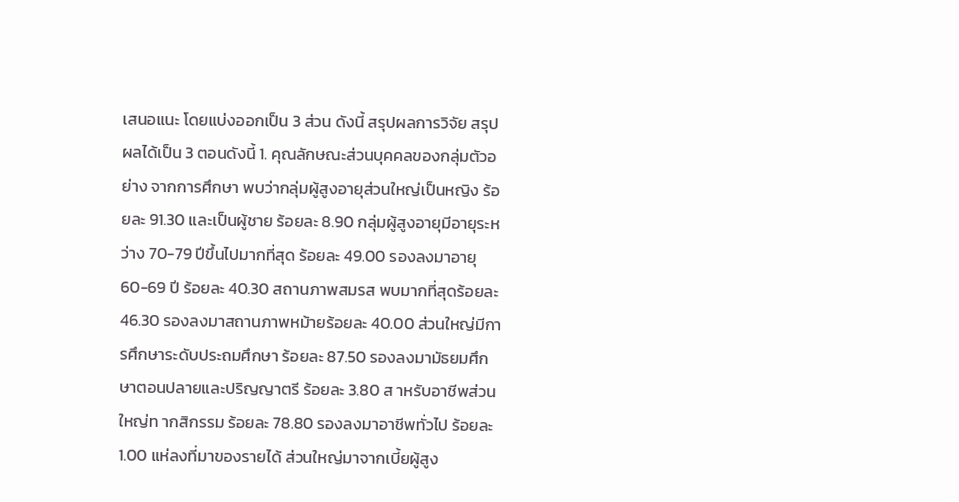เสนอแนะ โดยแบ่งออกเป็น 3 ส่วน ดังนี้ สรุปผลการวิจัย สรุปผลได้เป็น 3 ตอนดังนี้ 1. คุณลักษณะส่วนบุคคลของกลุ่มตัวอย่าง จากการศึกษา พบว่ากลุ่มผู้สูงอายุส่วนใหญ่เป็นหญิง ร้อยละ 91.30 และเป็นผู้ชาย ร้อยละ 8.90 กลุ่มผู้สูงอายุมีอายุระหว่าง 70-79 ปีขึ้นไปมากที่สุด ร้อยละ 49.00 รองลงมาอายุ 60-69 ปี ร้อยละ 40.30 สถานภาพสมรส พบมากที่สุดร้อยละ 46.30 รองลงมาสถานภาพหม้ายร้อยละ 40.00 ส่วนใหญ่มีการศึกษาระดับประถมศึกษา ร้อยละ 87.50 รองลงมามัธยมศึกษาตอนปลายและปริญญาตรี ร้อยละ 3.80 ส าหรับอาชีพส่วนใหญ่ท ากสิกรรม ร้อยละ 78.80 รองลงมาอาชีพทั่วไป ร้อยละ 1.00 แห่ลงที่มาของรายได้ ส่วนใหญ่มาจากเบี้ยผู้สูง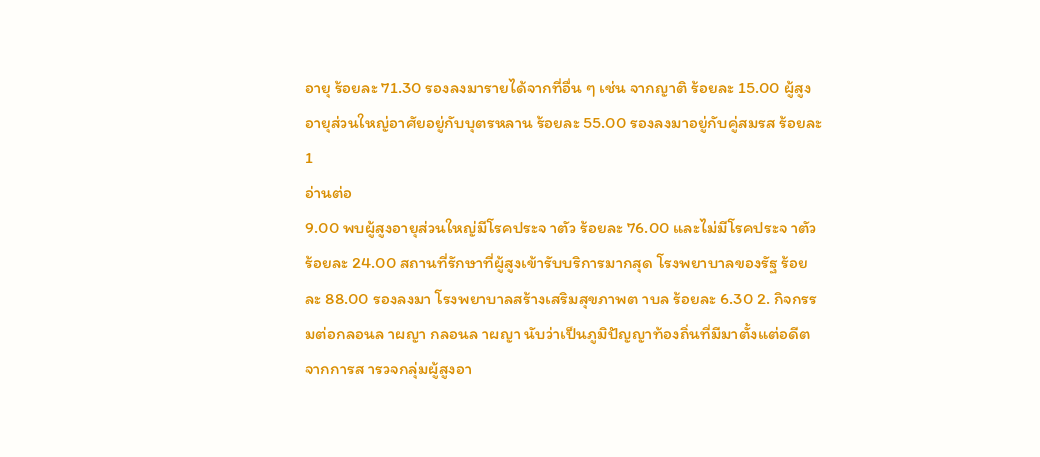อายุ ร้อยละ 71.30 รองลงมารายได้จากที่อื่น ๆ เช่น จากญาติ ร้อยละ 15.00 ผู้สูงอายุส่วนใหญ่อาศัยอยู่กับบุตรหลาน ร้อยละ 55.00 รองลงมาอยู่กับคู่สมรส ร้อยละ 1
อ่านต่อ
9.00 พบผู้สูงอายุส่วนใหญ่มีโรคประจ าตัว ร้อยละ 76.00 และไม่มีโรคประจ าตัว ร้อยละ 24.00 สถานที่รักษาที่ผู้สูงเข้ารับบริการมากสุด โรงพยาบาลของรัฐ ร้อยละ 88.00 รองลงมา โรงพยาบาลสร้างเสริมสุขภาพต าบล ร้อยละ 6.30 2. กิจกรรมต่อกลอนล าผญา กลอนล าผญา นับว่าเป็นภูมิปัญญาท้องถิ่นที่มีมาตั้งแต่อดีต จากการส ารวจกลุ่มผู้สูงอา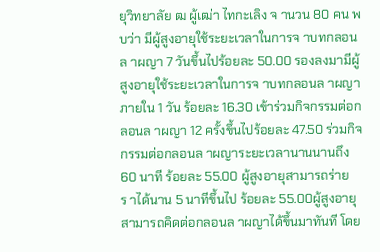ยุวิทยาลัย ฒ ผู้เฒ่า ไทกะเลิง จ านวน 80 คน พบว่า มีผู้สูงอายุใช้ระยะเวลาในการจ าบทกลอนล าผญา 7 วันขึ้นไปร้อยละ 50.00 รองลงมามีผู้สูงอายุใช้ระยะเวลาในการจ าบทกลอนล าผญาภายใน 1 วัน ร้อยละ 16.30 เข้าร่วมกิจกรรมต่อกลอนล าผญา 12 ครั้งขึ้นไปร้อยละ 47.50 ร่วมกิจกรรมต่อกลอนล าผญาระยะเวลานานนานถึง 60 นาที ร้อยละ 55.00 ผู้สูงอายุสามารถร่ายร าได้นาน 5 นาทีขึ้นไป ร้อยละ 55.00ผู้สูงอายุสามารถคิดต่อกลอนล าผญาได้ขึ้นมาทันที โดย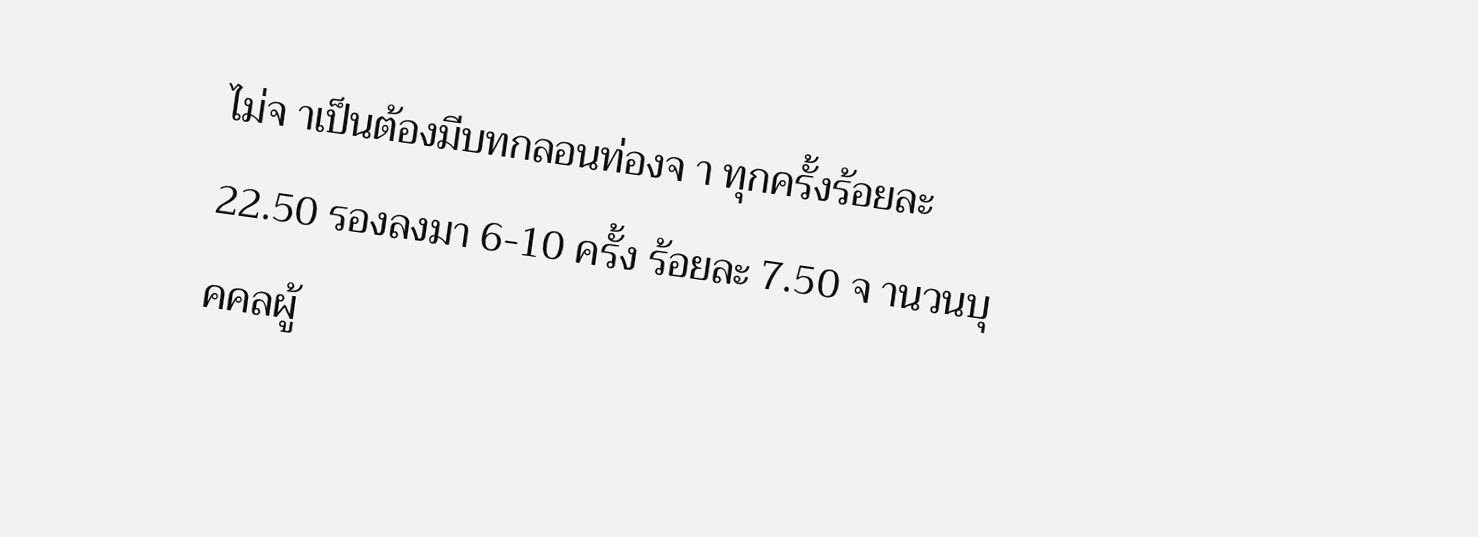ไม่จ าเป็นต้องมีบทกลอนท่องจ า ทุกครั้งร้อยละ 22.50 รองลงมา 6-10 ครั้ง ร้อยละ 7.50 จ านวนบุคคลผู้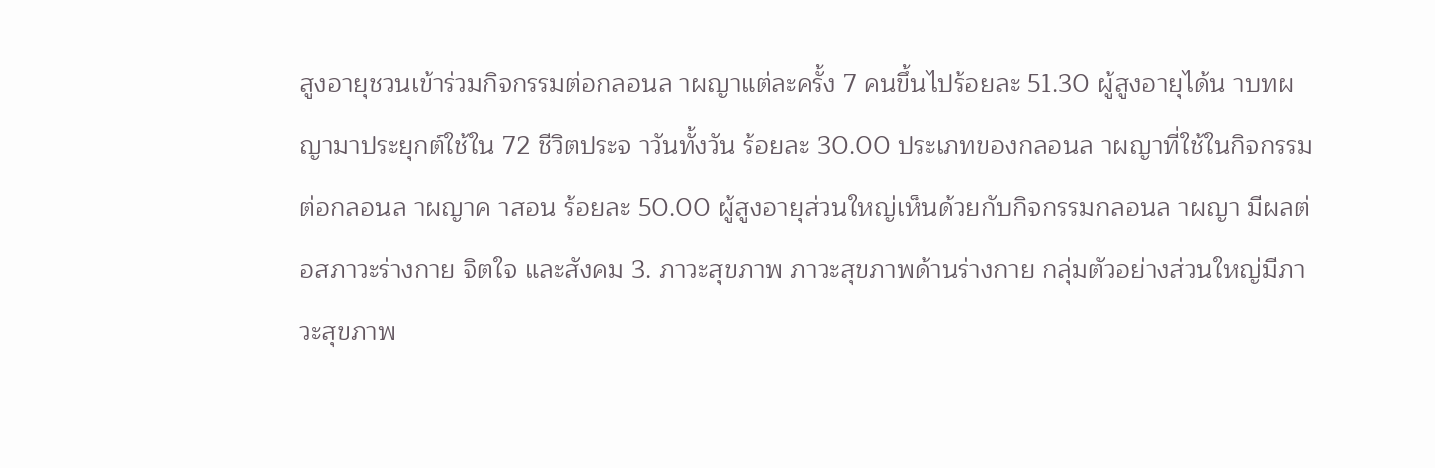สูงอายุชวนเข้าร่วมกิจกรรมต่อกลอนล าผญาแต่ละครั้ง 7 คนขึ้นไปร้อยละ 51.30 ผู้สูงอายุได้น าบทผญามาประยุกต์ใช้ใน 72 ชีวิตประจ าวันทั้งวัน ร้อยละ 30.00 ประเภทของกลอนล าผญาที่ใช้ในกิจกรรมต่อกลอนล าผญาค าสอน ร้อยละ 50.00 ผู้สูงอายุส่วนใหญ่เห็นด้วยกับกิจกรรมกลอนล าผญา มีผลต่อสภาวะร่างกาย จิตใจ และสังคม 3. ภาวะสุขภาพ ภาวะสุขภาพด้านร่างกาย กลุ่มตัวอย่างส่วนใหญ่มีภาวะสุขภาพ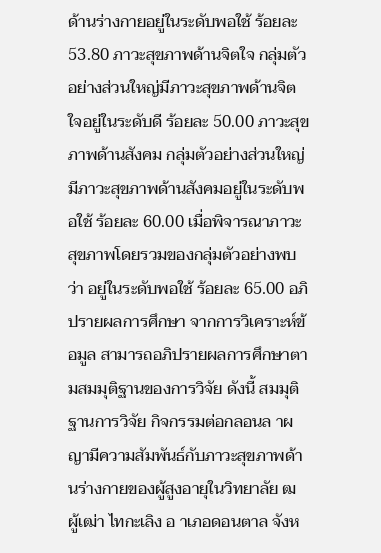ด้านร่างกายอยู่ในระดับพอใช้ ร้อยละ 53.80 ภาวะสุขภาพด้านจิตใจ กลุ่มตัวอย่างส่วนใหญ่มีภาวะสุขภาพด้านจิตใจอยู่ในระดับดี ร้อยละ 50.00 ภาวะสุขภาพด้านสังคม กลุ่มตัวอย่างส่วนใหญ่มีภาวะสุขภาพด้านสังคมอยู่ในระดับพอใช้ ร้อยละ 60.00 เมื่อพิจารณาภาวะสุขภาพโดยรวมของกลุ่มตัวอย่างพบว่า อยู่ในระดับพอใช้ ร้อยละ 65.00 อภิปรายผลการศึกษา จากการวิเคราะห์ข้อมูล สามารถอภิปรายผลการศึกษาตามสมมุติฐานของการวิจัย ดังนี้ สมมุติฐานการวิจัย กิจกรรมต่อกลอนล าผญามีความสัมพันธ์กับภาวะสุขภาพด้านร่างกายของผู้สูงอายุในวิทยาลัย ฒ ผู้เฒ่า ไทกะเลิง อ าเภอดอนตาล จังห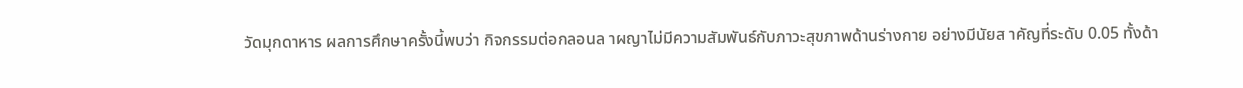วัดมุกดาหาร ผลการศึกษาครั้งนี้พบว่า กิจกรรมต่อกลอนล าผญาไม่มีความสัมพันธ์กับภาวะสุขภาพด้านร่างกาย อย่างมีนัยส าคัญที่ระดับ 0.05 ทั้งด้า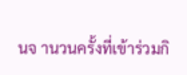นจ านวนครั้งที่เข้าร่วมกิ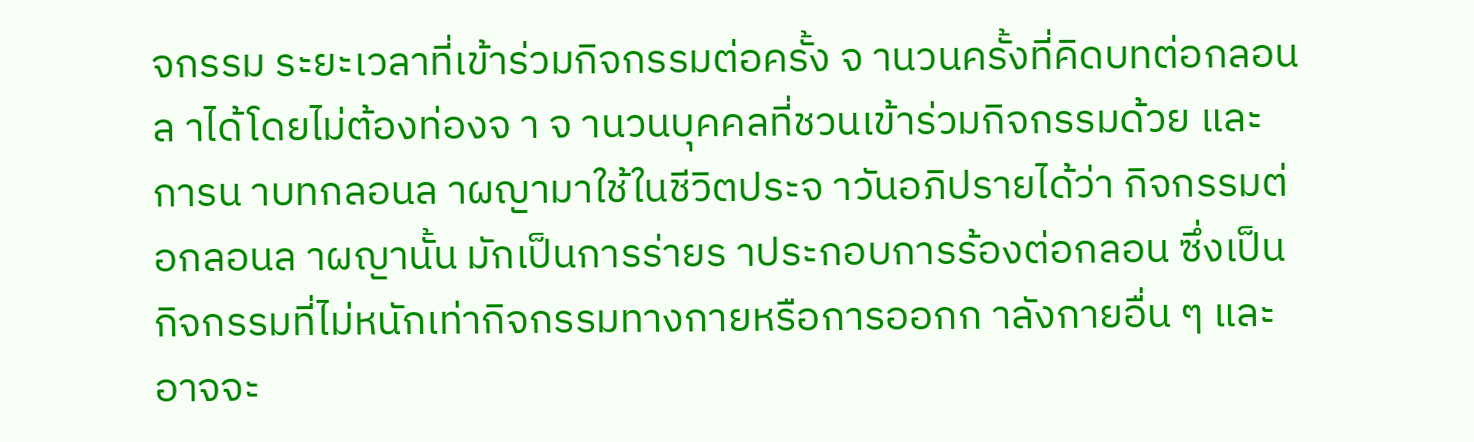จกรรม ระยะเวลาที่เข้าร่วมกิจกรรมต่อครั้ง จ านวนครั้งที่คิดบทต่อกลอนล าได้โดยไม่ต้องท่องจ า จ านวนบุคคลที่ชวนเข้าร่วมกิจกรรมด้วย และการน าบทกลอนล าผญามาใช้ในชีวิตประจ าวันอภิปรายได้ว่า กิจกรรมต่อกลอนล าผญานั้น มักเป็นการร่ายร าประกอบการร้องต่อกลอน ซึ่งเป็นกิจกรรมที่ไม่หนักเท่ากิจกรรมทางกายหรือการออกก าลังกายอื่น ๆ และอาจจะ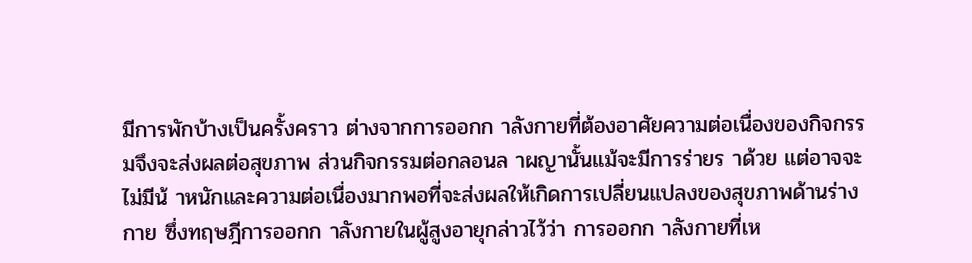มีการพักบ้างเป็นครั้งคราว ต่างจากการออกก าลังกายที่ต้องอาศัยความต่อเนื่องของกิจกรรมจึงจะส่งผลต่อสุขภาพ ส่วนกิจกรรมต่อกลอนล าผญานั้นแม้จะมีการร่ายร าด้วย แต่อาจจะไม่มีน้ าหนักและความต่อเนื่องมากพอที่จะส่งผลให้เกิดการเปลี่ยนแปลงของสุขภาพด้านร่างกาย ซึ่งทฤษฎีการออกก าลังกายในผู้สูงอายุกล่าวไว้ว่า การออกก าลังกายที่เห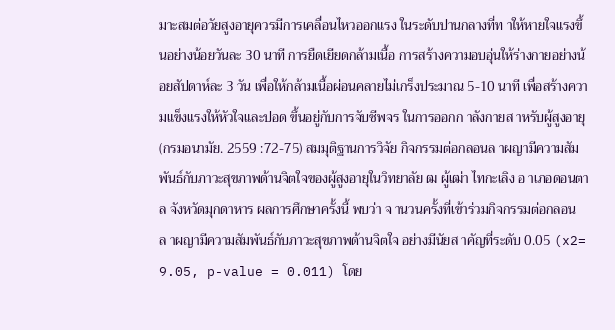มาะสมต่อวัยสูงอายุควรมีการเคลื่อนไหวออกแรง ในระดับปานกลางที่ท าให้หายใจแรงขึ้นอย่างน้อยวันละ 30 นาที การยืดเยียดกล้ามเนื้อ การสร้างความอบอุ่นให้ร่างกายอย่างน้อยสัปดาห์ละ 3 วัน เพื่อให้กล้ามเนื้อผ่อนคลายไม่เกร็งประมาณ 5-10 นาที เพื่อสร้างความแข็งแรงให้หัวใจและปอด ขึ้นอยู่กับการจับชีพจร ในการออกก าลังกายส าหรับผู้สูงอายุ (กรมอนามัย. 2559 :72-75) สมมุติฐานการวิจัย กิจกรรมต่อกลอนล าผญามีความสัมพันธ์กับภาวะสุขภาพด้านจิตใจของผู้สูงอายุในวิทยาลัย ฒ ผู้เฒ่า ไทกะเลิง อ าเภอดอนตาล จังหวัดมุกดาหาร ผลการศึกษาครั้งนี้ พบว่า จ านวนครั้งที่เข้าร่วมกิจกรรมต่อกลอนล าผญามีความสัมพันธ์กับภาวะสุขภาพด้านจิตใจ อย่างมีนัยส าคัญที่ระดับ 0.05 (x2= 9.05, p-value = 0.011) โดย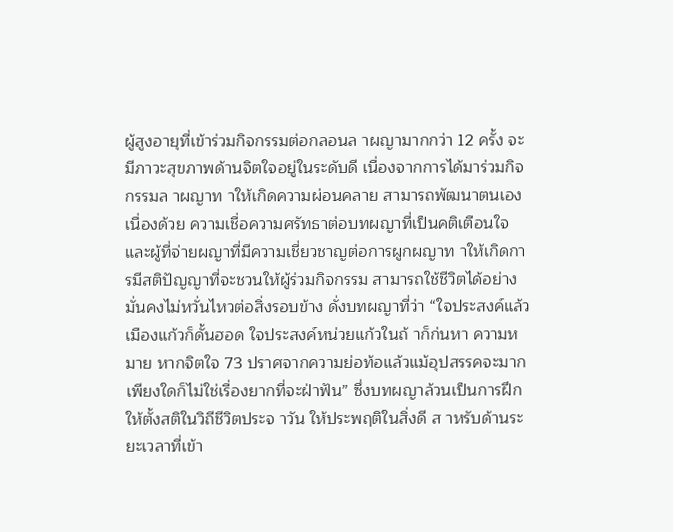ผู้สูงอายุที่เข้าร่วมกิจกรรมต่อกลอนล าผญามากกว่า 12 ครั้ง จะมีภาวะสุขภาพด้านจิตใจอยู่ในระดับดี เนื่องจากการได้มาร่วมกิจกรรมล าผญาท าให้เกิดความผ่อนคลาย สามารถพัฒนาตนเองเนื่องด้วย ความเชื่อความศรัทธาต่อบทผญาที่เป็นคติเตือนใจ และผู้ที่จ่ายผญาที่มีความเชี่ยวชาญต่อการผูกผญาท าให้เกิดการมีสติปัญญาที่จะชวนให้ผู้ร่วมกิจกรรม สามารถใช้ชีวิตได้อย่างมั่นคงไม่หวั่นไหวต่อสิ่งรอบข้าง ดั่งบทผญาที่ว่า “ใจประสงค์แล้วเมืองแก้วก็ดั้นฮอด ใจประสงค์หน่วยแก้วในถ้ าก็ก่นหา ความหมาย หากจิตใจ 73 ปราศจากความย่อท้อแล้วแม้อุปสรรคจะมากเพียงใดก็ไม่ใช่เรื่องยากที่จะฝ่าฟัน” ซึ่งบทผญาล้วนเป็นการฝึกให้ตั้งสติในวิถีชีวิตประจ าวัน ให้ประพฤติในสิ่งดี ส าหรับด้านระยะเวลาที่เข้า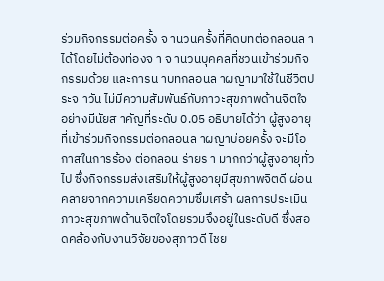ร่วมกิจกรรมต่อครั้ง จ านวนครั้งที่คิดบทต่อกลอนล าได้โดยไม่ต้องท่องจ า จ านวนบุคคลที่ชวนเข้าร่วมกิจกรรมด้วย และการน าบทกลอนล าผญามาใช้ในชีวิตประจ าวัน ไม่มีความสัมพันธ์กับภาวะสุขภาพด้านจิตใจ อย่างมีนัยส าคัญที่ระดับ 0.05 อธิบายได้ว่า ผู้สูงอายุที่เข้าร่วมกิจกรรมต่อกลอนล าผญาบ่อยครั้ง จะมีโอกาสในการร้อง ต่อกลอน ร่ายร า มากกว่าผู้สูงอายุทั่วไป ซึ่งกิจกรรมส่งเสริมให้ผู้สูงอายุมีสุขภาพจิตดี ผ่อนคลายจากความเครียดความซึมเศร้า ผลการประเมินภาวะสุขภาพด้านจิตใจโดยรวมจึงอยู่ในระดับดี ซึ่งสอดคล้องกับงานวิจัยของสุภาวดี ไชย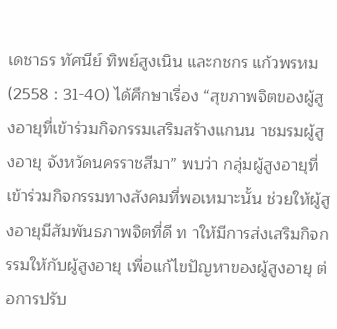เดชาธร ทัศนีย์ ทิพย์สูงเนิน และกชกร แก้วพรหม (2558 : 31-40) ได้ศึกษาเรื่อง “สุขภาพจิตของผู้สูงอายุที่เข้าร่วมกิจกรรมเสริมสร้างแกนน าชมรมผู้สูงอายุ จังหวัดนครราชสีมา” พบว่า กลุ่มผู้สูงอายุที่เข้าร่วมกิจกรรมทางสังคมที่พอเหมาะนั้น ช่วยให้ผู้สูงอายุมีสัมพันธภาพจิตที่ดี ท าให้มีการส่งเสริมกิจกรรมให้กับผู้สูงอายุ เพื่อแก้ไขปัญหาของผู้สูงอายุ ต่อการปรับ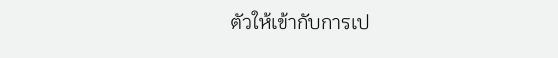ตัวให้เข้ากับการเป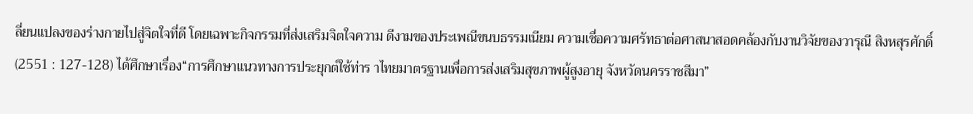ลี่ยนแปลงของร่างกายไปสู่จิตใจที่ดี โดยเฉพาะกิจกรรมที่ส่งเสริมจิตใจความ ดีงามของประเพณีขนบธรรมเนียม ความเชื่อความศรัทธาต่อศาสนาสอดคล้องกับงานวิจัยของวารุณี สิงหสุรศักดิ์ (2551 : 127-128) ได้ศึกษาเรื่อง“การศึกษาแนวทางการประยุกต์ใช้ท่าร าไทยมาตรฐานเพื่อการส่งเสริมสุขภาพผู้สูงอายุ จังหวัดนครราชสีมา”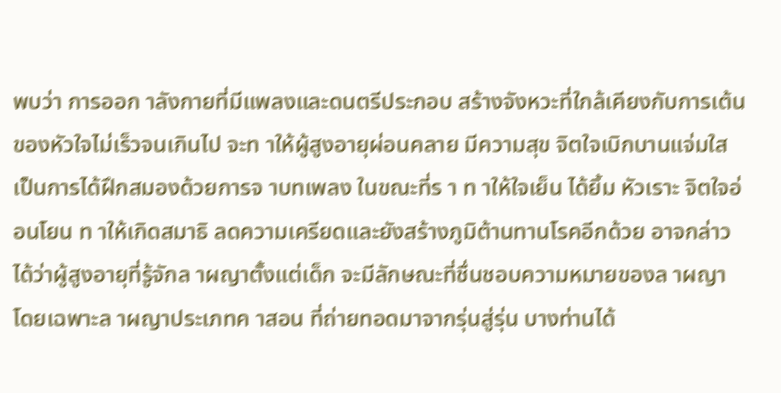พบว่า การออก าลังกายที่มีแพลงและดนตรีประกอบ สร้างจังหวะที่ใกล้เคียงกับการเต้นของหัวใจไม่เร็วจนเกินไป จะท าให้ผู้สูงอายุผ่อนคลาย มีความสุข จิตใจเบิกบานแจ่มใส เป็นการได้ฝึกสมองด้วยการจ าบทเพลง ในขณะที่ร า ท าให้ใจเย็น ได้ยิ้ม หัวเราะ จิตใจอ่อนโยน ท าให้เกิดสมาธิ ลดความเครียดและยังสร้างภูมิต้านทานโรคอีกด้วย อาจกล่าวได้ว่าผู้สูงอายุที่รู้จักล าผญาตั้งแต่เด็ก จะมีลักษณะที่ชื่นชอบความหมายของล าผญา โดยเฉพาะล าผญาประเภทค าสอน ที่ถ่ายทอดมาจากรุ่นสู่รุ่น บางท่านได้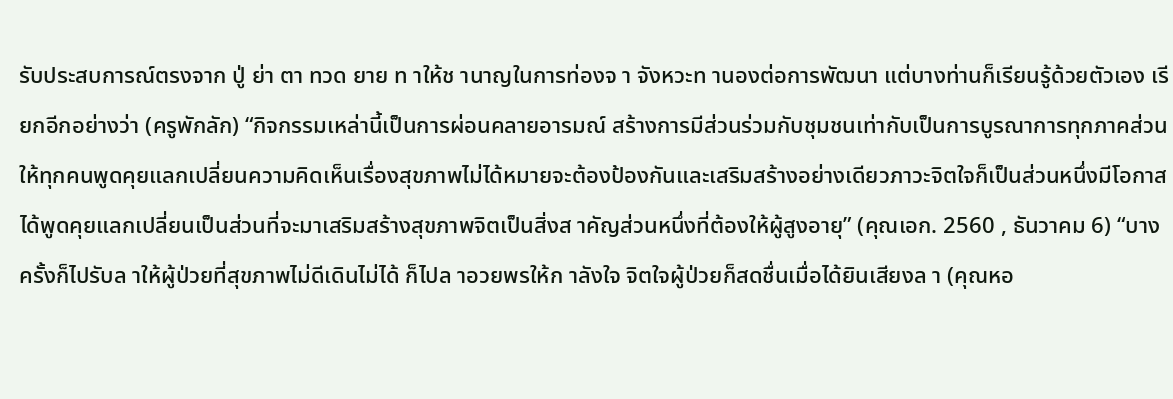รับประสบการณ์ตรงจาก ปู่ ย่า ตา ทวด ยาย ท าให้ช านาญในการท่องจ า จังหวะท านองต่อการพัฒนา แต่บางท่านก็เรียนรู้ด้วยตัวเอง เรียกอีกอย่างว่า (ครูพักลัก) “กิจกรรมเหล่านี้เป็นการผ่อนคลายอารมณ์ สร้างการมีส่วนร่วมกับชุมชนเท่ากับเป็นการบูรณาการทุกภาคส่วนให้ทุกคนพูดคุยแลกเปลี่ยนความคิดเห็นเรื่องสุขภาพไม่ได้หมายจะต้องป้องกันและเสริมสร้างอย่างเดียวภาวะจิตใจก็เป็นส่วนหนึ่งมีโอกาสได้พูดคุยแลกเปลี่ยนเป็นส่วนที่จะมาเสริมสร้างสุขภาพจิตเป็นสิ่งส าคัญส่วนหนึ่งที่ต้องให้ผู้สูงอายุ” (คุณเอก. 2560 , ธันวาคม 6) “บางครั้งก็ไปรับล าให้ผู้ป่วยที่สุขภาพไม่ดีเดินไม่ได้ ก็ไปล าอวยพรให้ก าลังใจ จิตใจผู้ป่วยก็สดชื่นเมื่อได้ยินเสียงล า (คุณหอ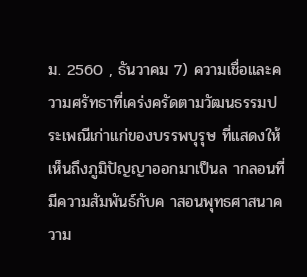ม. 2560 , ธันวาคม 7) ความเชื่อและความศรัทธาที่เคร่งครัดตามวัฒนธรรมประเพณีเก่าแก่ของบรรพบุรุษ ที่แสดงให้เห็นถึงภูมิปัญญาออกมาเป็นล ากลอนที่มีความสัมพันธ์กับค าสอนพุทธศาสนาความ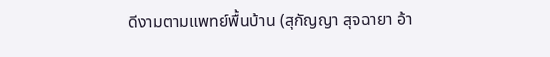ดีงามตามแพทย์พื้นบ้าน (สุกัญญา สุจฉายา อ้า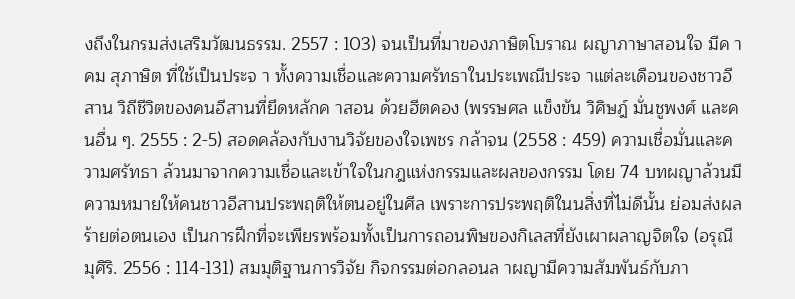งถึงในกรมส่งเสริมวัฒนธรรม. 2557 : 103) จนเป็นที่มาของภาษิตโบราณ ผญาภาษาสอนใจ มีค าคม สุภาษิต ที่ใช้เป็นประจ า ทั้งความเชื่อและความศรัทธาในประเพณีประจ าแต่ละเดือนของชาวอีสาน วิถีชีวิตของคนอีสานที่ยึดหลักค าสอน ด้วยฮีตคอง (พรรษศล แข็งขัน วิศิษฎ์ มั่นชูพงศ์ และคนอื่น ๆ. 2555 : 2-5) สอดคล้องกับงานวิจัยของใจเพชร กล้าจน (2558 : 459) ความเชื่อมั่นและความศรัทธา ล้วนมาจากความเชื่อและเข้าใจในกฎแห่งกรรมและผลของกรรม โดย 74 บทผญาล้วนมีความหมายให้คนชาวอีสานประพฤติให้ตนอยู่ในศีล เพราะการประพฤติในนสิ่งที่ไม่ดีนั้น ย่อมส่งผลร้ายต่อตนเอง เป็นการฝึกที่จะเพียรพร้อมทั้งเป็นการถอนพิษของกิเลสที่ยังเผาผลาญจิตใจ (อรุณี มุศิริ. 2556 : 114-131) สมมุติฐานการวิจัย กิจกรรมต่อกลอนล าผญามีความสัมพันธ์กับภา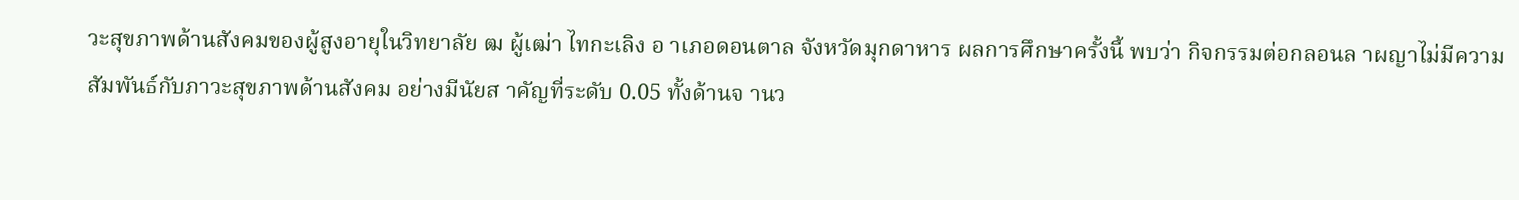วะสุขภาพด้านสังคมของผู้สูงอายุในวิทยาลัย ฒ ผู้เฒ่า ไทกะเลิง อ าเภอดอนตาล จังหวัดมุกดาหาร ผลการศึกษาครั้งนี้ พบว่า กิจกรรมต่อกลอนล าผญาไม่มีความสัมพันธ์กับภาวะสุขภาพด้านสังคม อย่างมีนัยส าคัญที่ระดับ 0.05 ทั้งด้านจ านว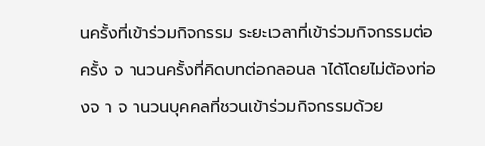นครั้งที่เข้าร่วมกิจกรรม ระยะเวลาที่เข้าร่วมกิจกรรมต่อครั้ง จ านวนครั้งที่คิดบทต่อกลอนล าได้โดยไม่ต้องท่องจ า จ านวนบุคคลที่ชวนเข้าร่วมกิจกรรมด้วย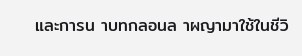และการน าบทกลอนล าผญามาใช้ในชีวิ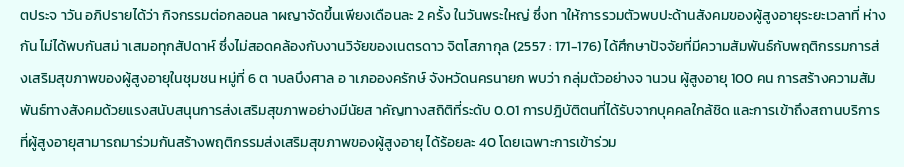ตประจ าวัน อภิปรายได้ว่า กิจกรรมต่อกลอนล าผญาจัดขึ้นเพียงเดือนละ 2 ครั้ง ในวันพระใหญ่ ซึ่งท าให้การรวมตัวพบปะด้านสังคมของผู้สูงอายุระยะเวลาที่ ห่างกัน ไม่ได้พบกันสม่ าเสมอทุกสัปดาห์ ซึ่งไม่สอดคล้องกับงานวิจัยของเนตรดาว จิตโสภากุล (2557 : 171-176) ได้ศึกษาปัจจัยที่มีความสัมพันธ์กับพฤติกรรมการส่งเสริมสุขภาพของผู้สูงอายุในชุมชน หมู่ที่ 6 ต าบลบึงศาล อ าเภอองครักษ์ จังหวัดนครนายก พบว่า กลุ่มตัวอย่างจ านวน ผู้สูงอายุ 100 คน การสร้างความสัมพันธ์ทางสังคมด้วยแรงสนับสนุนการส่งเสริมสุขภาพอย่างมีนัยส าคัญทางสถิติที่ระดับ 0.01 การปฎิบัติตนที่ได้รับจากบุคคลใกล้ชิด และการเข้าถึงสถานบริการที่ผู้สูงอายุสามารถมาร่วมกันสร้างพฤติกรรมส่งเสริมสุขภาพของผู้สูงอายุ ได้ร้อยละ 40 โดยเฉพาะการเข้าร่วม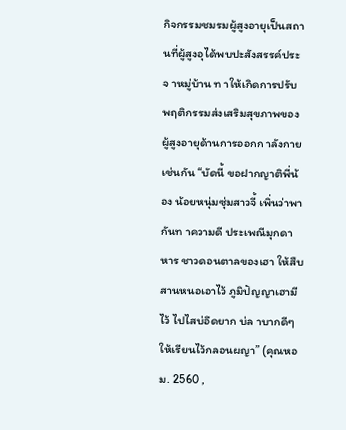กิจกรรมชมรมผู้สูงอายุเป็นสถานที่ผู้สูงอุได้พบปะสังสรรค์ประจ าหมู่บ้าน ท าให้เกิดการปรับพฤติกรรมส่งเสริมสุขภาพของผู้สูงอายุด้านการออกก าลังกายเช่นกัน “บัดนี้ ขอฝากญาติพี่น้อง น้อยหนุ่มซุ่มสาวจี้ เพิ่นว่าพากันท าความดี ประเพณีมุกดาหาร ชาวดอนตาลของเฮา ให้สืบสานหนอเอาไว้ ภูมิปัญญาเฮามีไว้ ไปไสบ่อึดยาก บ่ล าบากดีๆ ให้เรียนไว้กลอนผญา” (คุณหอม. 2560 ,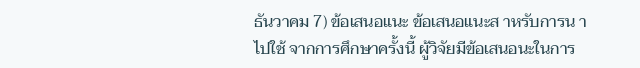ธันวาคม 7) ข้อเสนอแนะ ข้อเสนอแนะส าหรับการน าไปใช้ จากการศึกษาครั้งนี้ ผู้วิจัยมีข้อเสนอนะในการ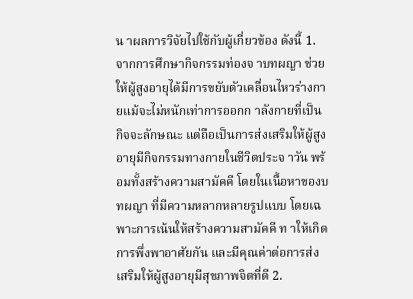น าผลการวิจัยไปใช้กับผู้เกี่ยวข้อง ดังนี้ 1. จากการศึกษากิจกรรมท่องจ าบทผญา ช่วยให้ผู้สูงอายุได้มีการขยับตัวเคลื่อนไหวร่างกายแม้จะไม่หนักเท่าการออกก าลังกายที่เป็นกิจจะลักษณะ แต่ถือเป็นการส่งเสริมให้ผู้สูงอายุมีกิจกรรมทางกายในชีวิตประจ าวัน พร้อมทั้งสร้างความสามัคคี โดยในเนื้อหาของบทผญา ที่มีความหลากหลายรูปแบบ โดยเฉพาะการเน้นให้สร้างความสามัคคี ท าให้เกิดการพึ่งพาอาศัยกัน และมีคุณค่าต่อการส่งเสริมให้ผู้สูงอายุมีสุขภาพจิตที่ดี 2.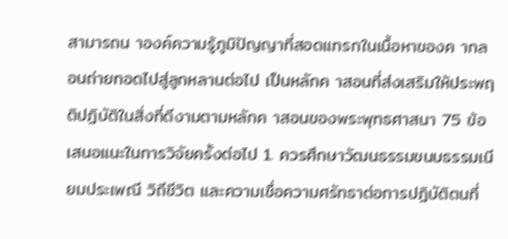สามารถน าองค์ความรู้ภูมิปัญญาที่สอดแทรกในเนื้อหาของค ากลอนถ่ายทอดไปสู่ลูกหลานต่อไป เป็นหลักค าสอนที่ส่งเสริมให้ประพฤติปฏิบัติในสิ่งที่ดีงามตามหลักค าสอนของพระพุทธศาสนา 75 ข้อเสนอแนะในการวิจัยครั้งต่อไป 1. ควรศึกษาวัฒนธรรมขนบธรรมเนียมประเพณี วิถีชีวิต และความเชื่อความศรัทธาต่อการปฏิบัติตนที่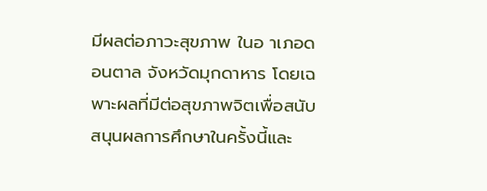มีผลต่อภาวะสุขภาพ ในอ าเภอดอนตาล จังหวัดมุกดาหาร โดยเฉพาะผลที่มีต่อสุขภาพจิตเพื่อสนับสนุนผลการศึกษาในครั้งนี้และ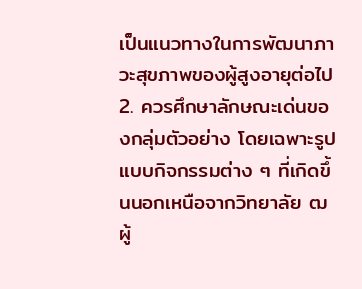เป็นแนวทางในการพัฒนาภาวะสุขภาพของผู้สูงอายุต่อไป 2. ควรศึกษาลักษณะเด่นของกลุ่มตัวอย่าง โดยเฉพาะรูปแบบกิจกรรมต่าง ๆ ที่เกิดขึ้นนอกเหนือจากวิทยาลัย ฒ ผู้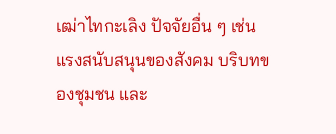เฒ่าไทกะเลิง ปัจจัยอื่น ๆ เช่น แรงสนับสนุนของสังคม บริบทของชุมชน และ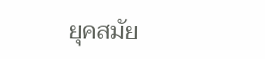ยุคสมัย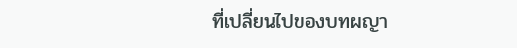ที่เปลี่ยนไปของบทผญา